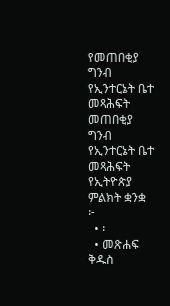የመጠበቂያ ግንብ የኢንተርኔት ቤተ መጻሕፍት
መጠበቂያ ግንብ
የኢንተርኔት ቤተ መጻሕፍት
የኢትዮጵያ ምልክት ቋንቋ
፦
  • ፡
  • መጽሐፍ ቅዱስ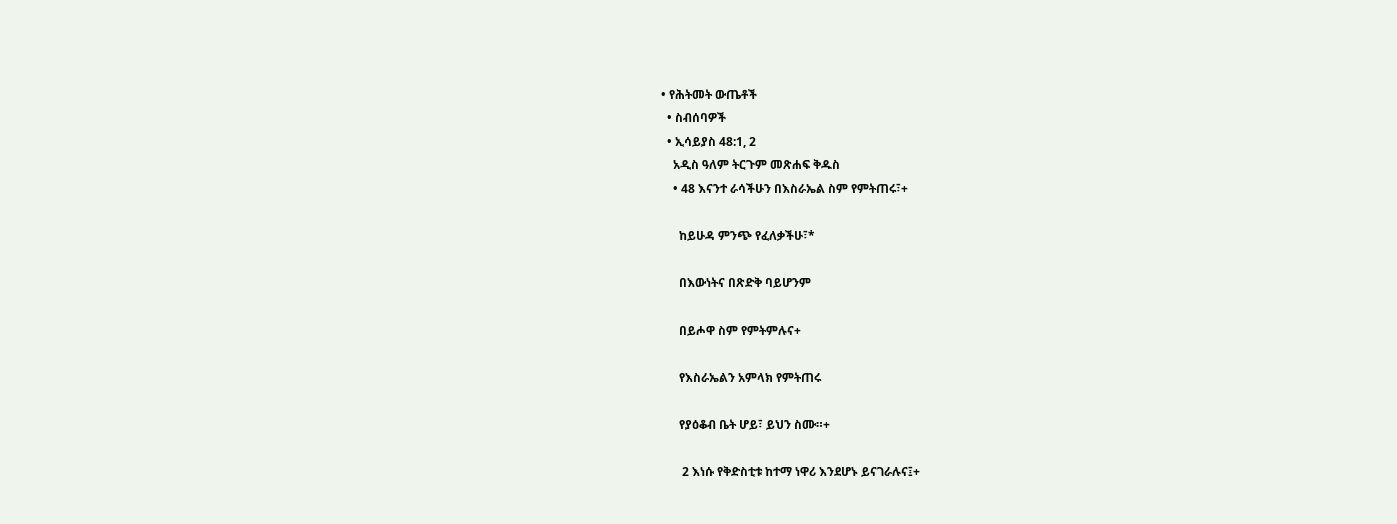• የሕትመት ውጤቶች
  • ስብሰባዎች
  • ኢሳይያስ 48:1, 2
    አዲስ ዓለም ትርጉም መጽሐፍ ቅዱስ
    • 48 እናንተ ራሳችሁን በእስራኤል ስም የምትጠሩ፣+

      ከይሁዳ ምንጭ የፈለቃችሁ፣*

      በእውነትና በጽድቅ ባይሆንም

      በይሖዋ ስም የምትምሉና+

      የእስራኤልን አምላክ የምትጠሩ

      የያዕቆብ ቤት ሆይ፣ ይህን ስሙ።+

       2 እነሱ የቅድስቲቱ ከተማ ነዋሪ እንደሆኑ ይናገራሉና፤+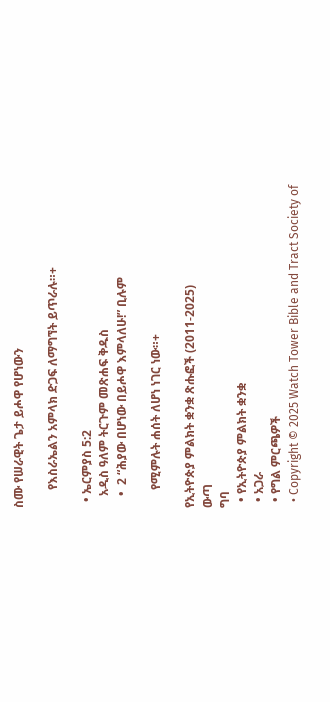ስሙ የሠራዊት ጌታ ይሖዋ የሆነውን

      የእስራኤልን አምላክ ድጋፍ ለማግኘት ይጥራሉ።+

  • ኤርምያስ 5:2
    አዲስ ዓለም ትርጉም መጽሐፍ ቅዱስ
    •  2 “ሕያው በሆነው በይሖዋ እምላለሁ!” ቢሉም

      የሚምሉት ሐሰት ለሆነ ነገር ነው።+

የኢትዮጵያ ምልክት ቋንቋ ጽሑፎች (2011-2025)
ውጣ
ግባ
  • የኢትዮጵያ ምልክት ቋንቋ
  • አጋራ
  • የግል ምርጫዎች
  • Copyright © 2025 Watch Tower Bible and Tract Society of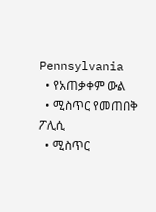Pennsylvania
  • የአጠቃቀም ውል
  • ሚስጥር የመጠበቅ ፖሊሲ
  • ሚስጥር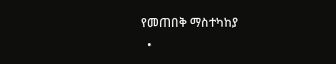የመጠበቅ ማስተካከያ
  •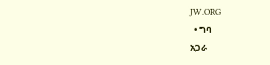JW.ORG
  • ግባ
አጋራ